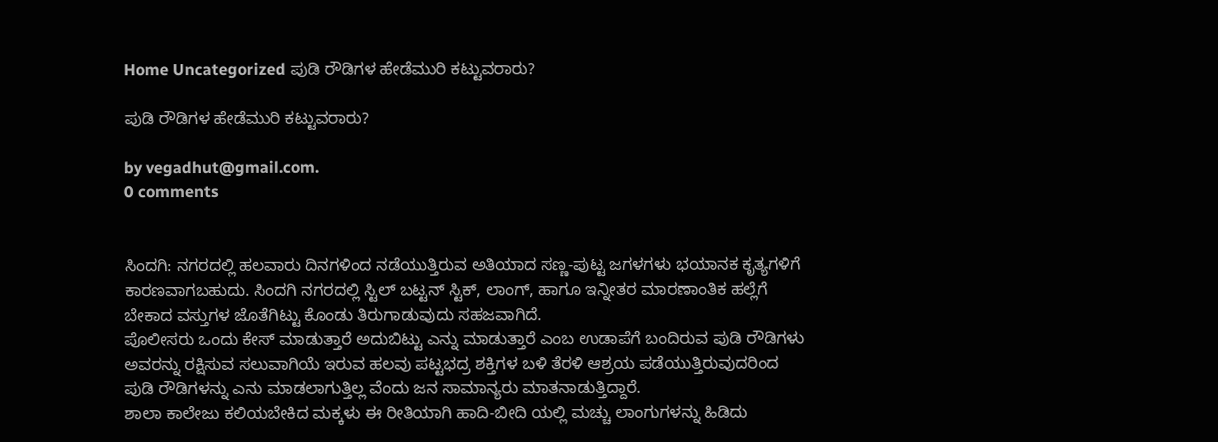Home Uncategorized ಪುಡಿ ರೌಡಿಗಳ ಹೇಡೆಮುರಿ ಕಟ್ಟುವರಾರು?

ಪುಡಿ ರೌಡಿಗಳ ಹೇಡೆಮುರಿ ಕಟ್ಟುವರಾರು?

by vegadhut@gmail.com.
0 comments


ಸಿಂದಗಿ: ನಗರದಲ್ಲಿ ಹಲವಾರು ದಿನಗಳಿಂದ ನಡೆಯುತ್ತಿರುವ ಅತಿಯಾದ ಸಣ್ಣ-ಪುಟ್ಟ ಜಗಳಗಳು ಭಯಾನಕ ಕೃತ್ಯಗಳಿಗೆ ಕಾರಣವಾಗಬಹುದು. ಸಿಂದಗಿ ನಗರದಲ್ಲಿ ಸ್ಟಿಲ್ ಬಟ್ಟನ್ ಸ್ಟಿಕ್, ಲಾಂಗ್, ಹಾಗೂ ಇನ್ನೀತರ ಮಾರಣಾಂತಿಕ ಹಲ್ಲೆಗೆ ಬೇಕಾದ ವಸ್ತುಗಳ ಜೊತೆಗಿಟ್ಟು ಕೊಂಡು ತಿರುಗಾಡುವುದು ಸಹಜವಾಗಿದೆ.
ಪೊಲೀಸರು ಒಂದು ಕೇಸ್ ಮಾಡುತ್ತಾರೆ ಅದುಬಿಟ್ಟು ಎನ್ನು ಮಾಡುತ್ತಾರೆ ಎಂಬ ಉಡಾಪೆಗೆ ಬಂದಿರುವ ಪುಡಿ ರೌಡಿಗಳು ಅವರನ್ನು ರಕ್ಷಿಸುವ ಸಲುವಾಗಿಯೆ ಇರುವ ಹಲವು ಪಟ್ಟಭದ್ರ ಶಕ್ತಿಗಳ ಬಳಿ ತೆರಳಿ ಆಶ್ರಯ ಪಡೆಯುತ್ತಿರುವುದರಿಂದ ಪುಡಿ ರೌಡಿಗಳನ್ನು ಎನು ಮಾಡಲಾಗುತ್ತಿಲ್ಲ ವೆಂದು ಜನ ಸಾಮಾನ್ಯರು ಮಾತನಾಡುತ್ತಿದ್ದಾರೆ.
ಶಾಲಾ ಕಾಲೇಜು ಕಲಿಯಬೇಕಿದ ಮಕ್ಕಳು ಈ ರೀತಿಯಾಗಿ ಹಾದಿ-ಬೀದಿ ಯಲ್ಲಿ ಮಚ್ಚು ಲಾಂಗುಗಳನ್ನು ಹಿಡಿದು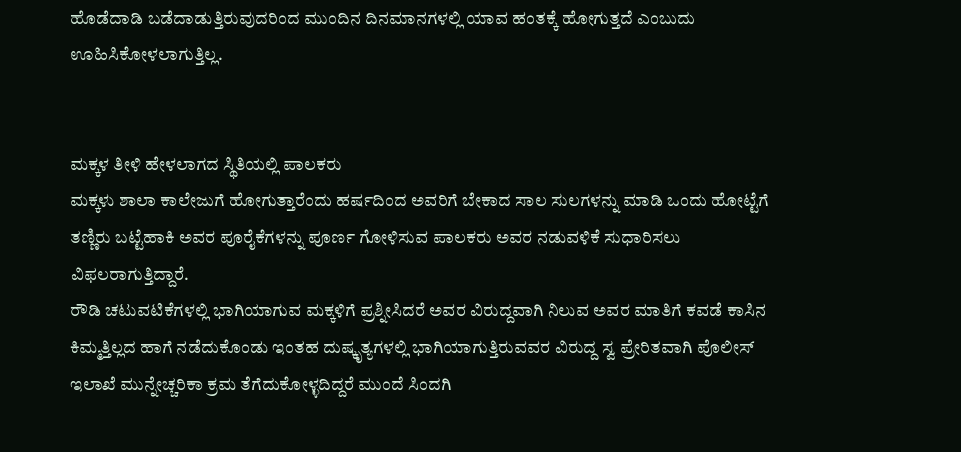ಹೊಡೆದಾಡಿ ಬಡೆದಾಡುತ್ತಿರುವುದರಿಂದ ಮುಂದಿನ ದಿನಮಾನಗಳಲ್ಲಿ ಯಾವ ಹಂತಕ್ಕೆ ಹೋಗುತ್ತದೆ ಎಂಬುದು ಊಹಿಸಿಕೋಳಲಾಗುತ್ತಿಲ್ಲ.


ಮಕ್ಕಳ ತೀಳಿ ಹೇಳಲಾಗದ ಸ್ಥಿತಿಯಲ್ಲಿ ಪಾಲಕರು
ಮಕ್ಕಳು ಶಾಲಾ ಕಾಲೇಜುಗೆ ಹೋಗುತ್ತಾರೆಂದು ಹರ್ಷದಿಂದ ಅವರಿಗೆ ಬೇಕಾದ ಸಾಲ ಸುಲಗಳನ್ನು ಮಾಡಿ ಒಂದು ಹೋಟ್ಟೆಗೆ ತಣ್ಣಿರು ಬಟ್ಟೆಹಾಕಿ ಅವರ ಪೂರೈಕೆಗಳನ್ನು ಪೂರ್ಣ ಗೋಳಿಸುವ ಪಾಲಕರು ಅವರ ನಡುವಳಿಕೆ ಸುಧಾರಿಸಲು ವಿಫಲರಾಗುತ್ತಿದ್ದಾರೆ.
ರೌಡಿ ಚಟುವಟಿಕೆಗಳಲ್ಲಿ ಭಾಗಿಯಾಗುವ ಮಕ್ಕಳಿಗೆ ಪ್ರಶ್ನೀಸಿದರೆ ಅವರ ವಿರುದ್ದವಾಗಿ ನಿಲುವ ಅವರ ಮಾತಿಗೆ ಕವಡೆ ಕಾಸಿನ ಕಿಮ್ಮತ್ತಿಲ್ಲದ ಹಾಗೆ ನಡೆದುಕೊಂಡು ಇಂತಹ ದುಷ್ಕೃತ್ಯಗಳಲ್ಲಿ ಭಾಗಿಯಾಗುತ್ತಿರುವವರ ವಿರುದ್ದ ಸ್ವ ಪ್ರೇರಿತವಾಗಿ ಪೊಲೀಸ್ ಇಲಾಖೆ ಮುನ್ನೇಚ್ಚರಿಕಾ ಕ್ರಮ ತೆಗೆದುಕೋಳ್ಳದಿದ್ದರೆ ಮುಂದೆ ಸಿಂದಗಿ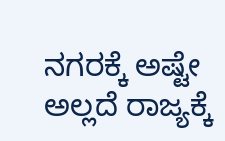ನಗರಕ್ಕೆ ಅಷ್ಟೇ ಅಲ್ಲದೆ ರಾಜ್ಯಕ್ಕೆ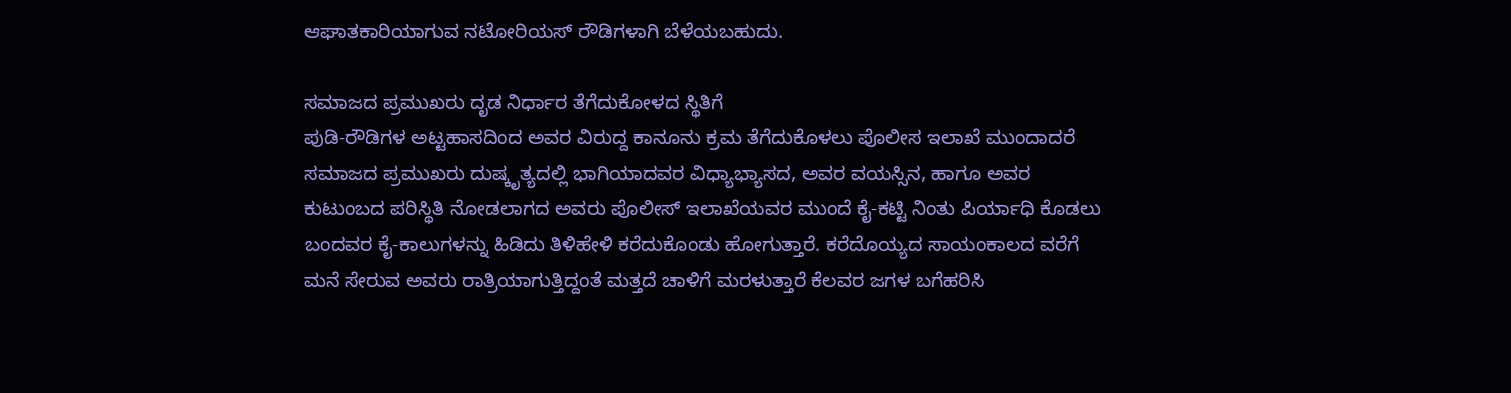ಆಘಾತಕಾರಿಯಾಗುವ ನಟೋರಿಯಸ್ ರೌಡಿಗಳಾಗಿ ಬೆಳೆಯಬಹುದು.

ಸಮಾಜದ ಪ್ರಮುಖರು ದೃಡ ನಿರ್ಧಾರ ತೆಗೆದುಕೋಳದ ಸ್ಥಿತಿಗೆ
ಪುಡಿ-ರೌಡಿಗಳ ಅಟ್ಟಹಾಸದಿಂದ ಅವರ ವಿರುದ್ದ ಕಾನೂನು ಕ್ರಮ ತೆಗೆದುಕೊಳಲು ಪೊಲೀಸ ಇಲಾಖೆ ಮುಂದಾದರೆ ಸಮಾಜದ ಪ್ರಮುಖರು ದುಷ್ಕೃತ್ಯದಲ್ಲಿ ಭಾಗಿಯಾದವರ ವಿಧ್ಯಾಭ್ಯಾಸದ, ಅವರ ವಯಸ್ಸಿನ, ಹಾಗೂ ಅವರ ಕುಟುಂಬದ ಪರಿಸ್ಥಿತಿ ನೋಡಲಾಗದ ಅವರು ಪೊಲೀಸ್ ಇಲಾಖೆಯವರ ಮುಂದೆ ಕೈ-ಕಟ್ಟಿ ನಿಂತು ಪಿರ್ಯಾಧಿ ಕೊಡಲು ಬಂದವರ ಕೈ-ಕಾಲುಗಳನ್ನು ಹಿಡಿದು ತಿಳಿಹೇಳಿ ಕರೆದುಕೊಂಡು ಹೋಗುತ್ತಾರೆ. ಕರೆದೊಯ್ಯದ ಸಾಯಂಕಾಲದ ವರೆಗೆ ಮನೆ ಸೇರುವ ಅವರು ರಾತ್ರಿಯಾಗುತ್ತಿದ್ದಂತೆ ಮತ್ತದೆ ಚಾಳಿಗೆ ಮರಳುತ್ತಾರೆ ಕೆಲವರ ಜಗಳ ಬಗೆಹರಿಸಿ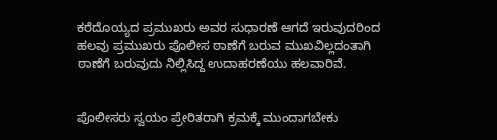ಕರೆದೊಯ್ಯದ ಪ್ರಮುಖರು ಅವರ ಸುಧಾರಣೆ ಆಗದೆ ಇರುವುದರಿಂದ ಹಲವು ಪ್ರಮುಖರು ಪೊಲೀಸ ಠಾಣೆಗೆ ಬರುವ ಮುಖವಿಲ್ಲದಂತಾಗಿ ಠಾಣೆಗೆ ಬರುವುದು ನಿಲ್ಲಿಸಿದ್ದ ಉದಾಹರಣೆಯು ಹಲವಾರಿವೆ.


ಪೊಲೀಸರು ಸ್ವಯಂ ಪ್ರೇರಿತರಾಗಿ ಕ್ರಮಕ್ಕೆ ಮುಂದಾಗಬೇಕು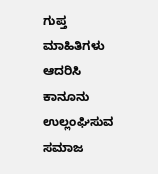ಗುಪ್ತ ಮಾಹಿತಿಗಳು ಆದರಿಸಿ ಕಾನೂನು ಉಲ್ಲಂಘಿಸುವ ಸಮಾಜ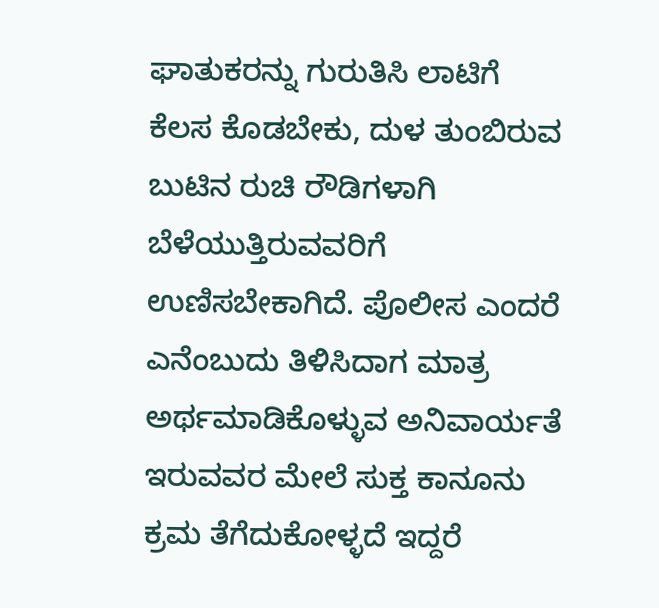ಘಾತುಕರನ್ನು ಗುರುತಿಸಿ ಲಾಟಿಗೆ ಕೆಲಸ ಕೊಡಬೇಕು, ದುಳ ತುಂಬಿರುವ ಬುಟಿನ ರುಚಿ ರೌಡಿಗಳಾಗಿ ಬೆಳೆಯುತ್ತಿರುವವರಿಗೆ ಉಣಿಸಬೇಕಾಗಿದೆ. ಪೊಲೀಸ ಎಂದರೆ ಎನೆಂಬುದು ತಿಳಿಸಿದಾಗ ಮಾತ್ರ ಅರ್ಥಮಾಡಿಕೊಳ್ಳುವ ಅನಿವಾರ್ಯತೆ ಇರುವವರ ಮೇಲೆ ಸುಕ್ತ ಕಾನೂನು ಕ್ರಮ ತೆಗೆದುಕೋಳ್ಳದೆ ಇದ್ದರೆ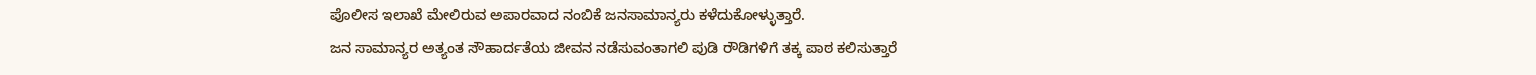ಪೊಲೀಸ ಇಲಾಖೆ ಮೇಲಿರುವ ಅಪಾರವಾದ ನಂಬಿಕೆ ಜನಸಾಮಾನ್ಯರು ಕಳೆದುಕೋಳ್ಳುತ್ತಾರೆ.
ಜನ ಸಾಮಾನ್ಯರ ಅತ್ಯಂತ ಸೌಹಾರ್ದತೆಯ ಜೀವನ ನಡೆಸುವಂತಾಗಲಿ ಪುಡಿ ರೌಡಿಗಳಿಗೆ ತಕ್ಕ ಪಾಠ ಕಲಿಸುತ್ತಾರೆ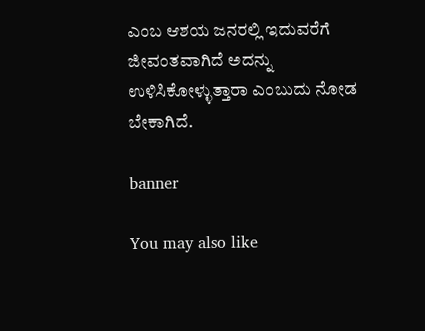ಎಂಬ ಆಶಯ ಜನರಲ್ಲಿ ಇದುವರೆಗೆ ಜೀವಂತವಾಗಿದೆ ಅದನ್ನು ಉಳಿಸಿಕೋಳ್ಳುತ್ತಾರಾ ಎಂಬುದು ನೋಡ ಬೇಕಾಗಿದೆ.

banner

You may also like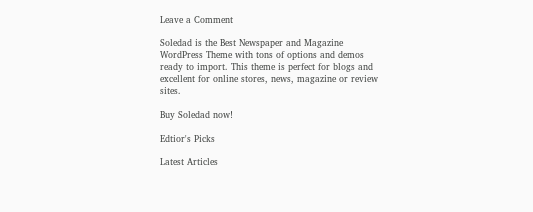Leave a Comment

Soledad is the Best Newspaper and Magazine WordPress Theme with tons of options and demos ready to import. This theme is perfect for blogs and excellent for online stores, news, magazine or review sites.

Buy Soledad now!

Edtior's Picks

Latest Articles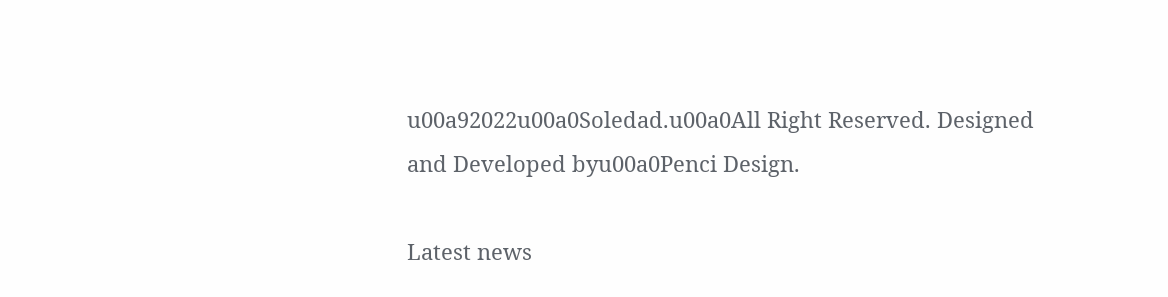u00a92022u00a0Soledad.u00a0All Right Reserved. Designed and Developed byu00a0Penci Design.

Latest news